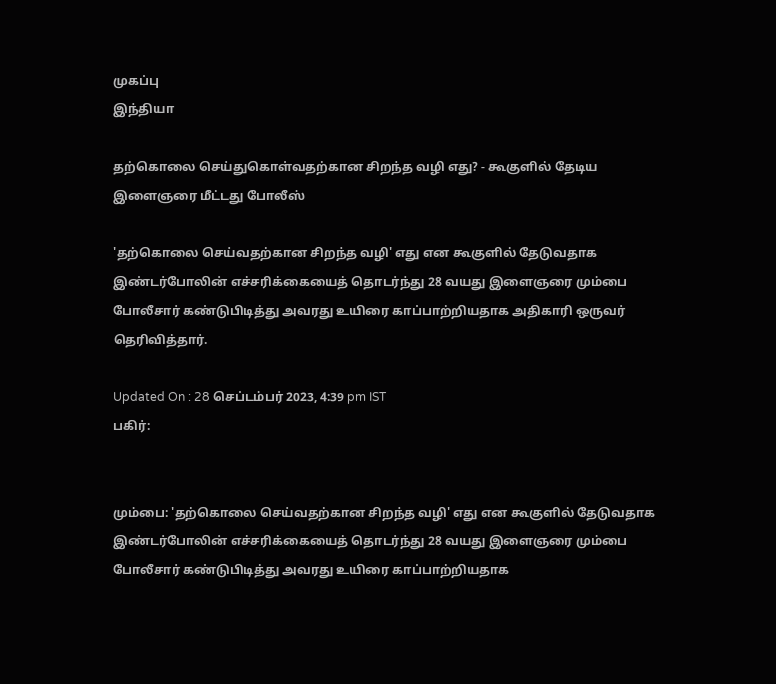முகப்பு
இந்தியா

தற்கொலை செய்துகொள்வதற்கான சிறந்த வழி எது? - கூகுளில் தேடிய இளைஞரை மீட்டது போலீஸ்

'தற்கொலை செய்வதற்கான சிறந்த வழி' எது என கூகுளில் தேடுவதாக இண்டர்போலின் எச்சரிக்கையைத் தொடர்ந்து 28 வயது இளைஞரை மும்பை போலீசார் கண்டுபிடித்து அவரது உயிரை காப்பாற்றியதாக அதிகாரி ஒருவர் தெரிவித்தார்.

Updated On : 28 செப்டம்பர் 2023, 4:39 pm IST
பகிர்:


மும்பை: 'தற்கொலை செய்வதற்கான சிறந்த வழி' எது என கூகுளில் தேடுவதாக இண்டர்போலின் எச்சரிக்கையைத் தொடர்ந்து 28 வயது இளைஞரை மும்பை போலீசார் கண்டுபிடித்து அவரது உயிரை காப்பாற்றியதாக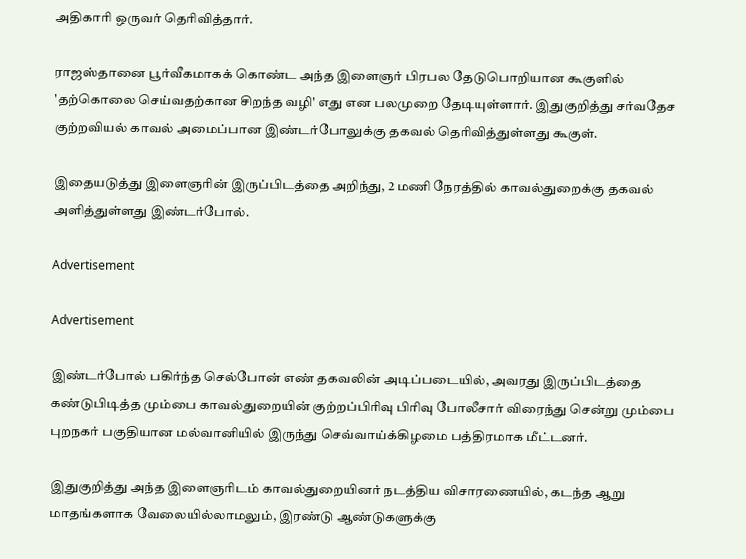அதிகாரி ஒருவர் தெரிவித்தார்.

ராஜஸ்தானை பூர்வீகமாகக் கொண்ட அந்த இளைஞர் பிரபல தேடுபொறியான கூகுளில் 'தற்கொலை செய்வதற்கான சிறந்த வழி' எது என பலமுறை தேடியுள்ளார். இதுகுறித்து சர்வதேச குற்றவியல் காவல் அமைப்பான இண்டர்போலுக்கு தகவல் தெரிவித்துள்ளது கூகுள்.

இதையடுத்து இளைஞரின் இருப்பிடத்தை அறிந்து, 2 மணி நேரத்தில் காவல்துறைக்கு தகவல் அளித்துள்ளது இண்டர்போல்.

Advertisement

Advertisement

இண்டர்போல் பகிர்ந்த செல்போன் எண் தகவலின் அடிப்படையில், அவரது இருப்பிடத்தை கண்டுபிடித்த மும்பை காவல்துறையின் குற்றப்பிரிவு பிரிவு போலீசார் விரைந்து சென்று மும்பை புறநகர் பகுதியான மல்வானியில் இருந்து செவ்வாய்க்கிழமை பத்திரமாக மீட்டனர்.

இதுகுறித்து அந்த இளைஞரிடம் காவல்துறையினர் நடத்திய விசாரணையில், கடந்த ஆறு மாதங்களாக வேலையில்லாமலும், இரண்டு ஆண்டுகளுக்கு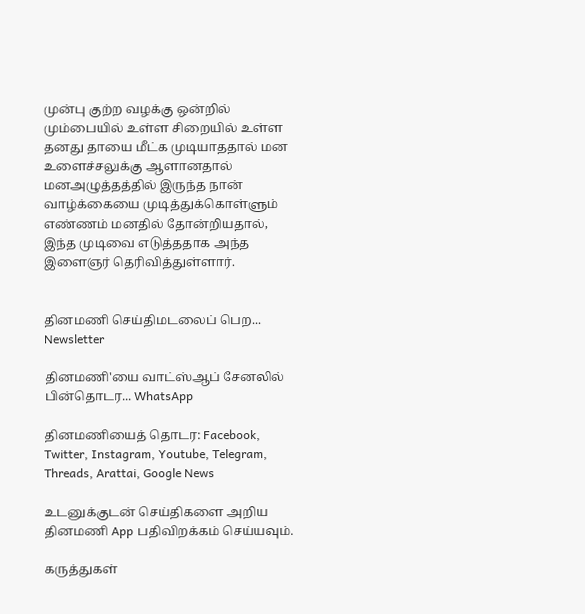முன்பு குற்ற வழக்கு ஒன்றில் மும்பையில் உள்ள சிறையில் உள்ள தனது தாயை மீட்க முடியாததால் மன உளைச்சலுக்கு ஆளானதால் மனஅழுத்தத்தில் இருந்த நான் வாழ்க்கையை முடித்துக்கொள்ளும் எண்ணம் மனதில் தோன்றியதால்,  இந்த முடிவை எடுத்ததாக அந்த இளைஞர் தெரிவித்துள்ளார்.


தினமணி செய்திமடலைப் பெற... Newsletter

தினமணி'யை வாட்ஸ்ஆப் சேனலில் பின்தொடர... WhatsApp

தினமணியைத் தொடர: Facebook, Twitter, Instagram, Youtube, Telegram, Threads, Arattai, Google News

உடனுக்குடன் செய்திகளை அறிய தினமணி App பதிவிறக்கம் செய்யவும்.

கருத்துகள்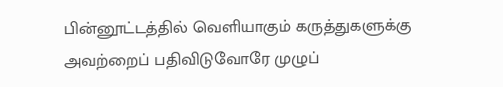பின்னூட்டத்தில் வெளியாகும் கருத்துகளுக்கு அவற்றைப் பதிவிடுவோரே முழுப்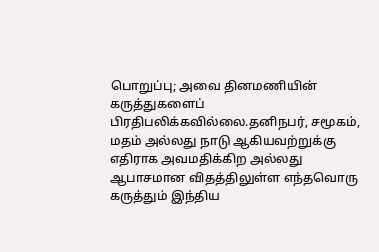பொறுப்பு; அவை தினமணியின் கருத்துகளைப் பிரதிபலிக்கவில்லை.தனிநபர், சமூகம், மதம் அல்லது நாடு ஆகியவற்றுக்கு எதிராக அவமதிக்கிற அல்லது ஆபாசமான விதத்திலுள்ள எந்தவொரு கருத்தும் இந்திய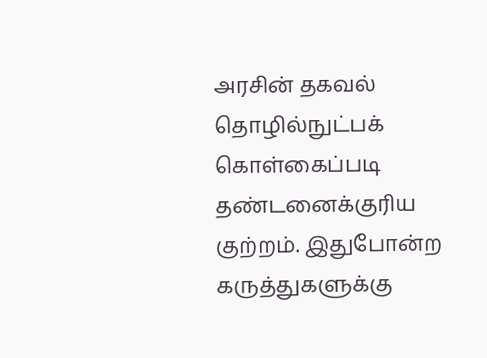அரசின் தகவல் தொழில்நுட்பக் கொள்கைப்படி தண்டனைக்குரிய குற்றம். இதுபோன்ற கருத்துகளுக்கு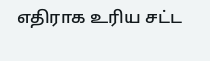எதிராக உரிய சட்ட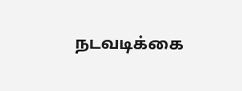நடவடிக்கை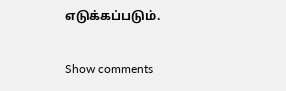எடுக்கப்படும்.

Show comments